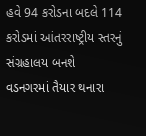હવે 94 કરોડના બદલે 114 કરોડમાં આંતરરાષ્ટ્રીય સ્તરનું સંગ્રહાલય બનશે
વડનગરમાં તૈયાર થનારા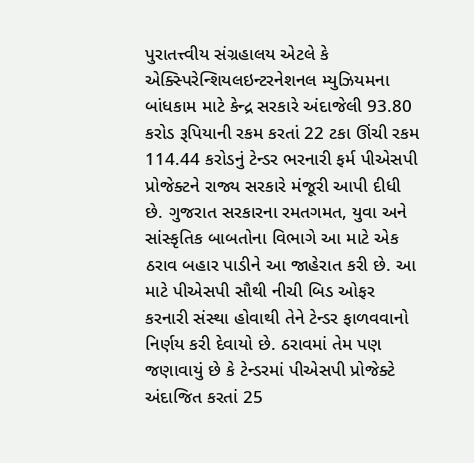પુરાતત્ત્વીય સંગ્રહાલય એટલે કે એક્સ્પિરેન્શિયલઇન્ટરનેશનલ મ્યુઝિયમના બાંધકામ માટે કેન્દ્ર સરકારે અંદાજેલી 93.80 કરોડ રૂપિયાની રકમ કરતાં 22 ટકા ઊંચી રકમ 114.44 કરોડનું ટેન્ડર ભરનારી ફર્મ પીએસપી પ્રોજેક્ટને રાજ્ય સરકારે મંજૂરી આપી દીધી છે. ગુજરાત સરકારના રમતગમત, યુવા અને સાંસ્કૃતિક બાબતોના વિભાગે આ માટે એક ઠરાવ બહાર પાડીને આ જાહેરાત કરી છે. આ માટે પીએસપી સૌથી નીચી બિડ ઓફર કરનારી સંસ્થા હોવાથી તેને ટેન્ડર ફાળવવાનો નિર્ણય કરી દેવાયો છે. ઠરાવમાં તેમ પણ જણાવાયું છે કે ટેન્ડરમાં પીએસપી પ્રોજેક્ટે અંદાજિત કરતાં 25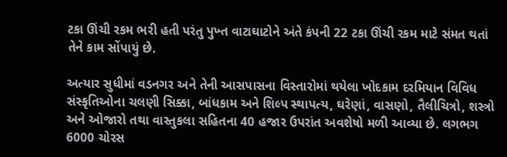ટકા ઊંચી રકમ ભરી હતી પરંતુ પુખ્ત વાટાઘાટોને અંતે કંપની 22 ટકા ઊંચી રકમ માટે સંમત થતાં તેને કામ સોંપાયું છે.

અત્યાર સુધીમાં વડનગર અને તેની આસપાસના વિસ્તારોમાં થયેલા ખોદકામ દરમિયાન વિવિધ સંસ્કૃતિઓના ચલણી સિક્કા, બાંધકામ અને શિલ્પ સ્થાપત્ય, ઘરેણાં, વાસણો, તૈલીચિત્રો, શસ્ત્રો અને ઓજારો તથા વાસ્તુકલા સહિતના 40 હજાર ઉપરાંત અવશેષો મળી આવ્યા છે. લગભગ 6000 ચોરસ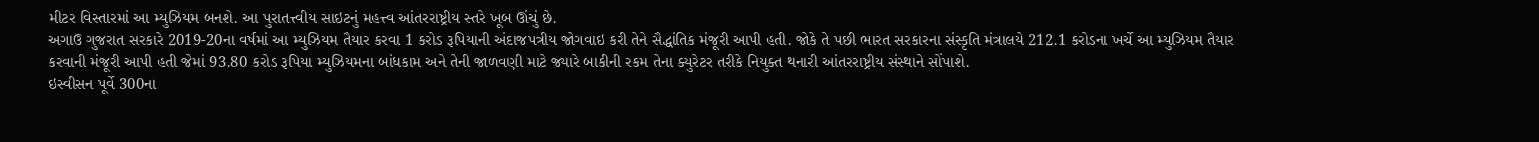મીટર વિસ્તારમાં આ મ્યુઝિયમ બનશે. આ પુરાતત્ત્વીય સાઇટનું મહત્ત્વ આંતરરાષ્ટ્રીય સ્તરે ખૂબ ઊંચું છે.
અગાઉ ગુજરાત સરકારે 2019-20ના વર્ષમાં આ મ્યુઝિયમ તૈયાર કરવા 1 કરોડ રૂપિયાની અંદાજપત્રીય જોગવાઇ કરી તેને સૈદ્ધાંતિક મંજૂરી આપી હતી. જોકે તે પછી ભારત સરકારના સંસ્કૃતિ મંત્રાલયે 212.1 કરોડના ખર્ચે આ મ્યુઝિયમ તૈયાર કરવાની મંજૂરી આપી હતી જેમાં 93.80 કરોડ રૂપિયા મ્યુઝિયમના બાંધકામ અને તેની જાળવણી માટે જ્યારે બાકીની રકમ તેના ક્યુરેટર તરીકે નિયુક્ત થનારી આંતરરાષ્ટ્રીય સંસ્થાને સોંપાશે.
ઇસ્વીસન પૂર્વે 300ના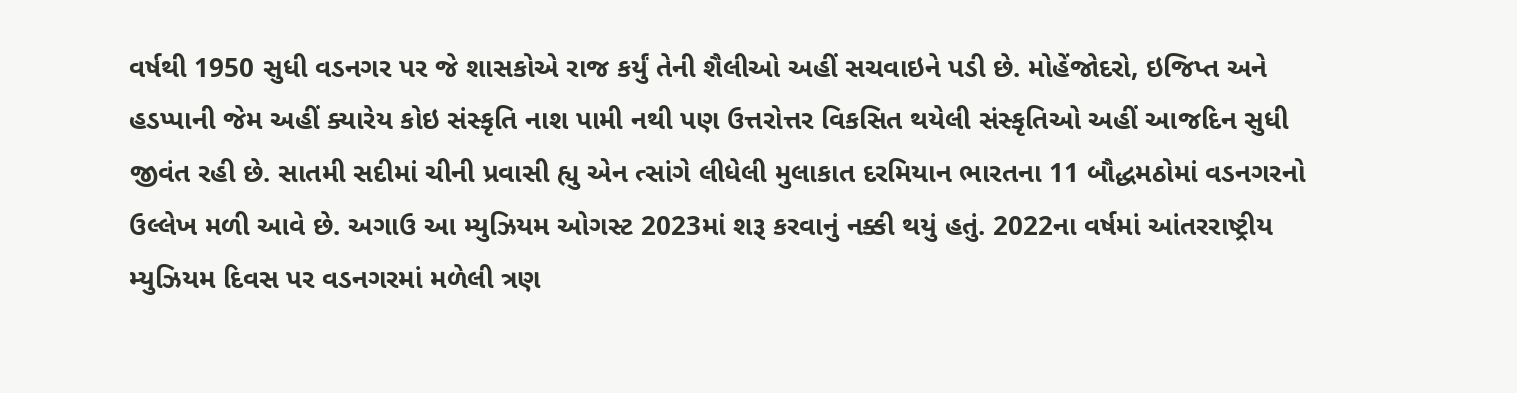વર્ષથી 1950 સુધી વડનગર પર જે શાસકોએ રાજ કર્યું તેની શૈલીઓ અહીં સચવાઇને પડી છે. મોહેંજોદરો, ઇજિપ્ત અને હડપ્પાની જેમ અહીં ક્યારેય કોઇ સંસ્કૃતિ નાશ પામી નથી પણ ઉત્તરોત્તર વિકસિત થયેલી સંસ્કૃતિઓ અહીં આજદિન સુધી જીવંત રહી છે. સાતમી સદીમાં ચીની પ્રવાસી હ્યુ એન ત્સાંગે લીધેલી મુલાકાત દરમિયાન ભારતના 11 બૌદ્ધમઠોમાં વડનગરનો ઉલ્લેખ મળી આવે છે. અગાઉ આ મ્યુઝિયમ ઓગસ્ટ 2023માં શરૂ કરવાનું નક્કી થયું હતું. 2022ના વર્ષમાં આંતરરાષ્ટ્રીય મ્યુઝિયમ દિવસ પર વડનગરમાં મળેલી ત્રણ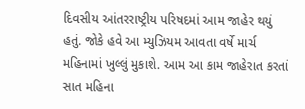દિવસીય આંતરરાષ્ટ્રીય પરિષદમાં આમ જાહેર થયું હતું. જોકે હવે આ મ્યુઝિયમ આવતા વર્ષે માર્ચ મહિનામાં ખુલ્લું મુકાશે. આમ આ કામ જાહેરાત કરતાં સાત મહિના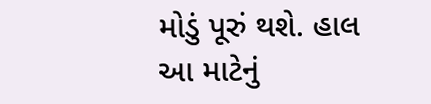મોડું પૂરું થશે. હાલ આ માટેનું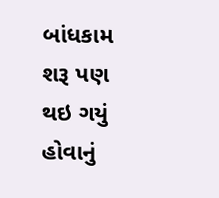બાંધકામ શરૂ પણ થઇ ગયું હોવાનું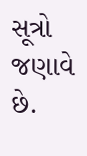સૂત્રો જણાવે છે.